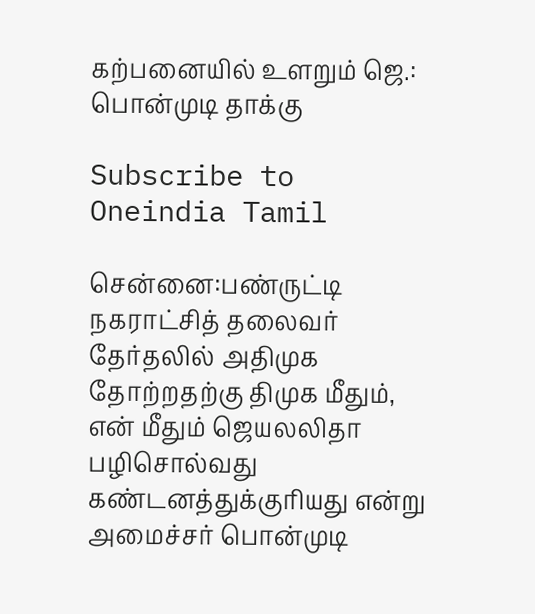கற்பனையில் உளறும் ஜெ.: பொன்முடி தாக்கு

Subscribe to Oneindia Tamil

சென்னை:பண்ருட்டி நகராட்சித் தலைவர் தேர்தலில் அதிமுக தோற்றதற்கு திமுக மீதும், என் மீதும் ஜெயலலிதா பழிசொல்வது கண்டனத்துக்குரியது என்று அமைச்சர் பொன்முடி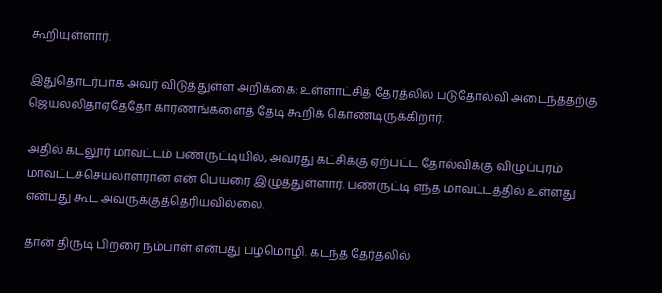கூறியுள்ளார்.

இதுதொடர்பாக அவர் விடுத்துள்ள அறிக்கை: உள்ளாட்சித் தேரத்லில் படுதோல்வி அடைந்ததற்கு ஜெயலலிதாஏதேதோ காரணங்களைத் தேடி கூறிக் கொண்டிருக்கிறார்.

அதில் கடலூர் மாவட்டம் பண்ருட்டியில், அவரது கட்சிக்கு ஏற்பட்ட தோல்விக்கு விழுப்புரம் மாவட்டச்செயலாளரான என் பெயரை இழுத்துள்ளார். பண்ருட்டி எந்த மாவட்டத்தில் உள்ளது என்பது கூட அவருக்குத்தெரியவில்லை.

தான் திருடி பிறரை நம்பாள் என்பது பழமொழி. கடந்த தேர்தலில்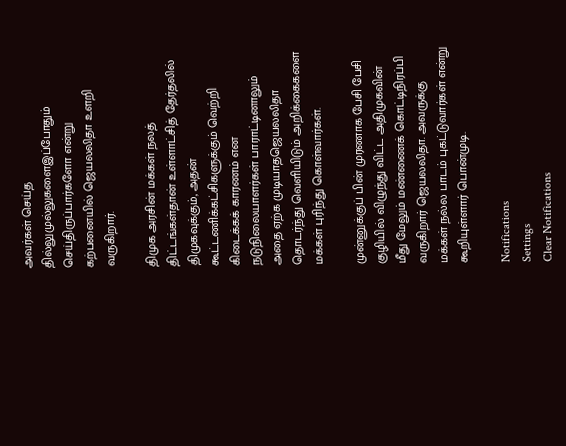அவர்கள் செய்த தில்லுமுல்லுகளைஇப்போதும் செய்திருப்பார்களோ என்று கற்பனையில் ஜெயலலிதா உளறி வருகிறார்.

திமுக அரசின் மக்கள் நலத் திட்டங்கள்தான் உள்ளாட்சித் தேர்தலில் திமுகவுக்கும், அதன் கூட்டணிக்கட்சிகளுக்கும் வெற்றி கிடைக்கக் காரணம் என நடுநிலையாளர்கள் பாராட்டினாலும் அதை ஏற்க முடியாதஜெயலலிதா தொடர்ந்து வெளியிடும் அறிக்கைகளை மக்கள் புரிந்து கொள்வார்கள்.

முன்னுக்குப் பின் முரணாக பேசி பேசி குழியில் விழுந்து விட்ட அதிமுகவின் மீது மேலும் மண்ணைக் கொட்டிநிரப்பி வருகிறார் ஜெயலலிதா. அவருக்கு மக்கள் நல்ல பாடம் புகட்டுவார்கள் என்று கூறியுள்ளார் பொன்முடி.

Notifications
Settings
Clear Notifications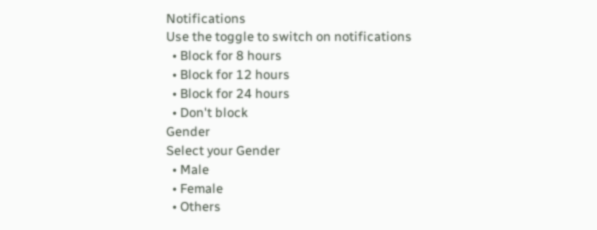Notifications
Use the toggle to switch on notifications
  • Block for 8 hours
  • Block for 12 hours
  • Block for 24 hours
  • Don't block
Gender
Select your Gender
  • Male
  • Female
  • Others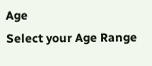Age
Select your Age Range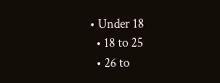• Under 18
  • 18 to 25
  • 26 to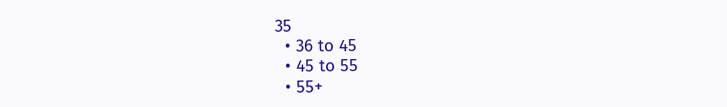35
  • 36 to 45
  • 45 to 55
  • 55+